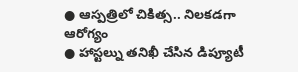● ఆస్పత్రిలో చికిత్స.. నిలకడగా ఆరోగ్యం
● హాస్టల్ను తనిఖీ చేసిన డిప్యూటీ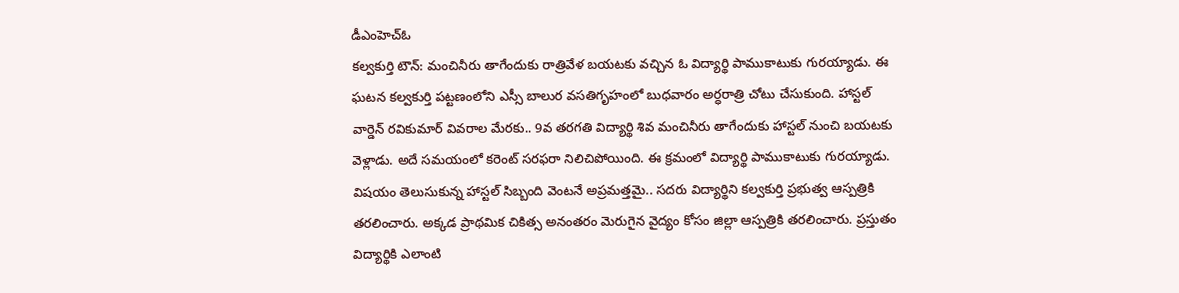డీఎంహెచ్ఓ
కల్వకుర్తి టౌన్: మంచినీరు తాగేందుకు రాత్రివేళ బయటకు వచ్చిన ఓ విద్యార్థి పాముకాటుకు గురయ్యాడు. ఈ ఘటన కల్వకుర్తి పట్టణంలోని ఎస్సీ బాలుర వసతిగృహంలో బుధవారం అర్ధరాత్రి చోటు చేసుకుంది. హాస్టల్ వార్డెన్ రవికుమార్ వివరాల మేరకు.. 9వ తరగతి విద్యార్థి శివ మంచినీరు తాగేందుకు హాస్టల్ నుంచి బయటకు వెళ్లాడు. అదే సమయంలో కరెంట్ సరఫరా నిలిచిపోయింది. ఈ క్రమంలో విద్యార్థి పాముకాటుకు గురయ్యాడు. విషయం తెలుసుకున్న హాస్టల్ సిబ్బంది వెంటనే అప్రమత్తమై.. సదరు విద్యార్థిని కల్వకుర్తి ప్రభుత్వ ఆస్పత్రికి తరలించారు. అక్కడ ప్రాథమిక చికిత్స అనంతరం మెరుగైన వైద్యం కోసం జిల్లా ఆస్పత్రికి తరలించారు. ప్రస్తుతం విద్యార్థికి ఎలాంటి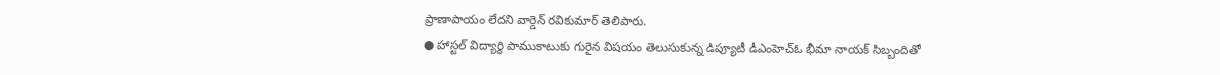ప్రాణాపాయం లేదని వార్డెన్ రవికుమార్ తెలిపారు.
● హాస్టల్ విద్యార్థి పాముకాటుకు గురైన విషయం తెలుసుకున్న డిప్యూటీ డీఎంహెచ్ఓ భీమా నాయక్ సిబ్బందితో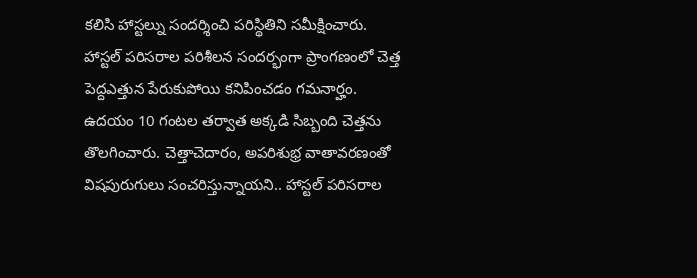కలిసి హాస్టల్ను సందర్శించి పరిస్థితిని సమీక్షించారు. హాస్టల్ పరిసరాల పరిశీలన సందర్భంగా ప్రాంగణంలో చెత్త పెద్దఎత్తున పేరుకుపోయి కనిపించడం గమనార్హం. ఉదయం 10 గంటల తర్వాత అక్కడి సిబ్బంది చెత్తను తొలగించారు. చెత్తాచెదారం, అపరిశుభ్ర వాతావరణంతో విషపురుగులు సంచరిస్తున్నాయని.. హాస్టల్ పరిసరాల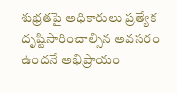శుభ్రతపై అధికారులు ప్రత్యేక దృష్టిసారించాల్సిన అవసరం ఉందనే అభిప్రాయం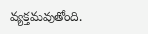వ్యక్తమవుతోంది.